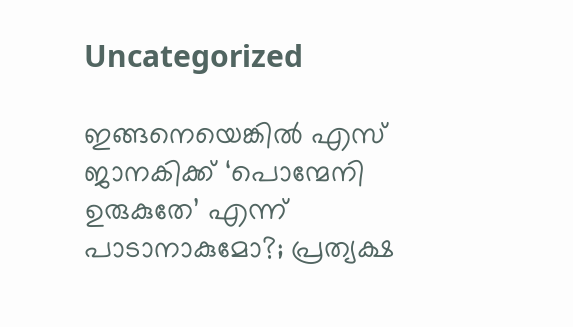Uncategorized

ഇങ്ങനെയെങ്കിൽ എസ് ജാനകിക്ക് ‘പൊന്മേനി ഉരുകുതേ’ എന്ന് പാടാനാകുമോ?; പ്രത്യക്ഷ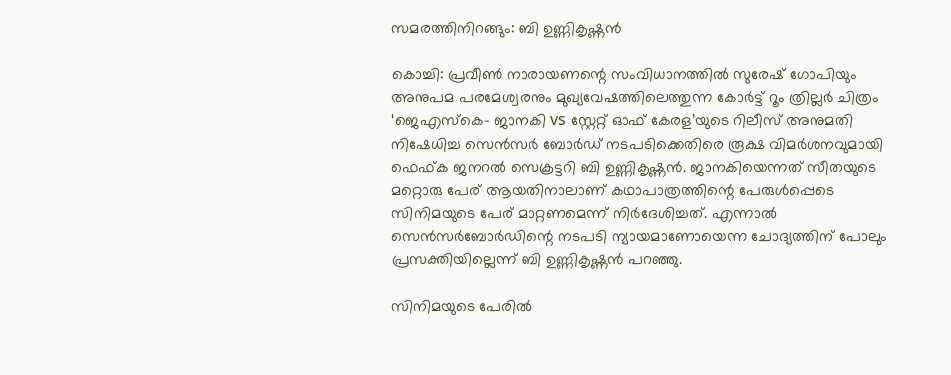സമരത്തിനിറങ്ങും: ബി ഉണ്ണികൃഷ്ണന്‍

കൊച്ചി: പ്രവീണ്‍ നാരായണന്റെ സംവിധാനത്തില്‍ സുരേഷ് ഗോപിയും അനുപമ പരമേശ്വരനും മുഖ്യവേഷത്തിലെത്തുന്ന കോര്‍ട്ട് റൂം ത്രില്ലര്‍ ചിത്രം ‘ജെഎസ്‌കെ- ജാനകി vs സ്റ്റേറ്റ് ഓഫ് കേരള’യുടെ റിലീസ് അനുമതി നിഷേധിച്ച സെന്‍സര്‍ ബോര്‍ഡ് നടപടിക്കെതിരെ രൂക്ഷ വിമര്‍ശനവുമായി ഫെഫ്ക ജനറല്‍ സെക്രട്ടറി ബി ഉണ്ണികൃഷ്ണന്‍. ജാനകിയെന്നത് സീതയുടെ മറ്റൊരു പേര് ആയതിനാലാണ് കഥാപാത്രത്തിന്റെ പേരുള്‍പ്പെടെ സിനിമയുടെ പേര് മാറ്റണമെന്ന് നിര്‍ദേശിച്ചത്. എന്നാല്‍ സെന്‍സര്‍ബോര്‍ഡിന്റെ നടപടി ന്യായമാണോയെന്ന ചോദ്യത്തിന് പോലും പ്രസക്തിയില്ലെന്ന് ബി ഉണ്ണികൃഷ്ണന്‍ പറഞ്ഞു.

സിനിമയുടെ പേരില്‍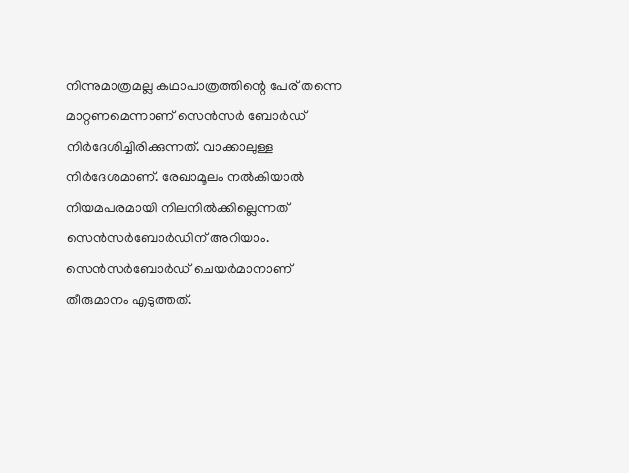നിന്നുമാത്രമല്ല കഥാപാത്രത്തിന്റെ പേര് തന്നെ മാറ്റണമെന്നാണ് സെന്‍സര്‍ ബോര്‍ഡ് നിര്‍ദേശിച്ചിരിക്കുന്നത്. വാക്കാലുള്ള നിര്‍ദേശമാണ്. രേഖാമൂലം നല്‍കിയാല്‍ നിയമപരമായി നിലനില്‍ക്കില്ലെന്നത് സെന്‍സര്‍ബോര്‍ഡിന് അറിയാം. സെന്‍സര്‍ബോര്‍ഡ് ചെയര്‍മാനാണ് തീരുമാനം എടുത്തത്.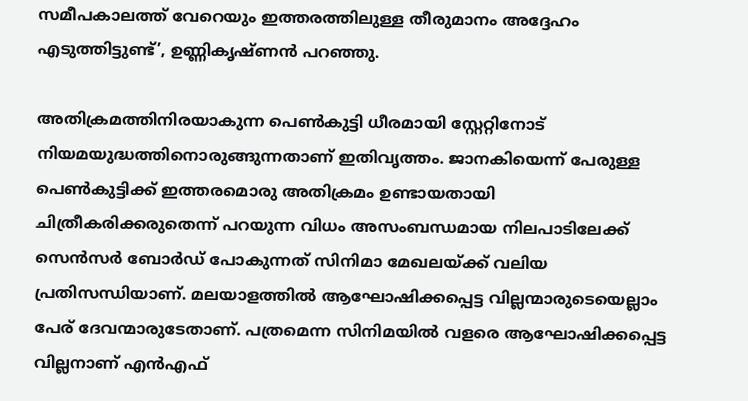സമീപകാലത്ത് വേറെയും ഇത്തരത്തിലുള്ള തീരുമാനം അദ്ദേഹം എടുത്തിട്ടുണ്ട്’, ഉണ്ണികൃഷ്ണന്‍ പറഞ്ഞു.

അതിക്രമത്തിനിരയാകുന്ന പെണ്‍കുട്ടി ധീരമായി സ്റ്റേറ്റിനോട് നിയമയുദ്ധത്തിനൊരുങ്ങുന്നതാണ് ഇതിവൃത്തം. ജാനകിയെന്ന് പേരുള്ള പെണ്‍കുട്ടിക്ക് ഇത്തരമൊരു അതിക്രമം ഉണ്ടായതായി ചിത്രീകരിക്കരുതെന്ന് പറയുന്ന വിധം അസംബന്ധമായ നിലപാടിലേക്ക് സെന്‍സര്‍ ബോര്‍ഡ് പോകുന്നത് സിനിമാ മേഖലയ്ക്ക് വലിയ പ്രതിസന്ധിയാണ്. മലയാളത്തില്‍ ആഘോഷിക്കപ്പെട്ട വില്ലന്മാരുടെയെല്ലാം പേര് ദേവന്മാരുടേതാണ്. പത്രമെന്ന സിനിമയില്‍ വളരെ ആഘോഷിക്കപ്പെട്ട വില്ലനാണ് എന്‍എഫ്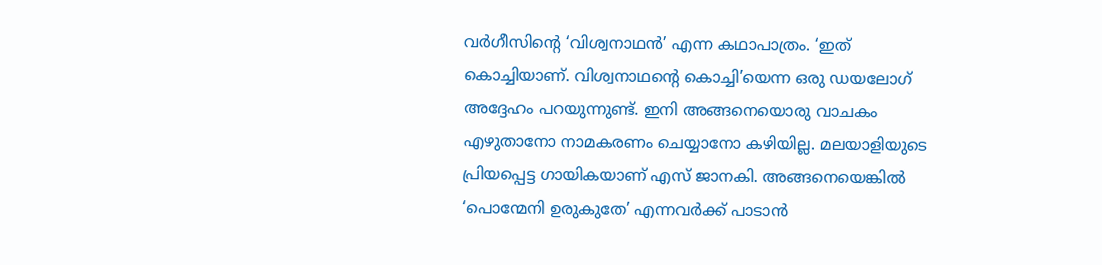വര്‍ഗീസിന്റെ ‘വിശ്വനാഥന്‍’ എന്ന കഥാപാത്രം. ‘ഇത് കൊച്ചിയാണ്. വിശ്വനാഥന്റെ കൊച്ചി’യെന്ന ഒരു ഡയലോഗ് അദ്ദേഹം പറയുന്നുണ്ട്. ഇനി അങ്ങനെയൊരു വാചകം എഴുതാനോ നാമകരണം ചെയ്യാനോ കഴിയില്ല. മലയാളിയുടെ പ്രിയപ്പെട്ട ഗായികയാണ് എസ് ജാനകി. അങ്ങനെയെങ്കില്‍ ‘പൊന്മേനി ഉരുകുതേ’ എന്നവര്‍ക്ക് പാടാന്‍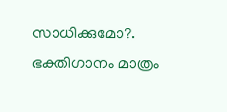സാധിക്കുമോ?. ഭക്തിഗാനം മാത്രം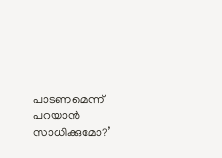പാടണമെന്ന് പറയാന്‍ സാധിക്കുമോ?’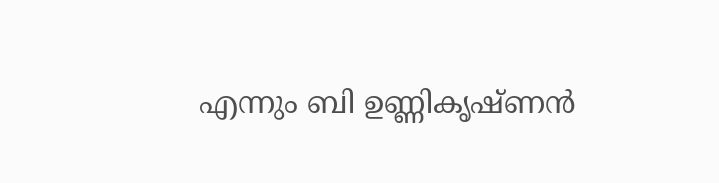എന്നും ബി ഉണ്ണികൃഷ്ണന്‍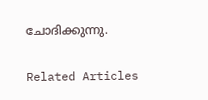ചോദിക്കുന്നു.

Related Articles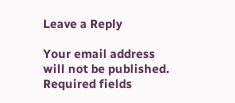Leave a Reply

Your email address will not be published. Required fields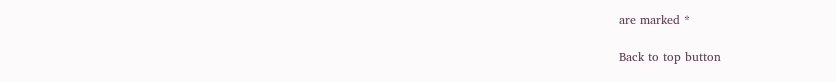are marked *

Back to top button